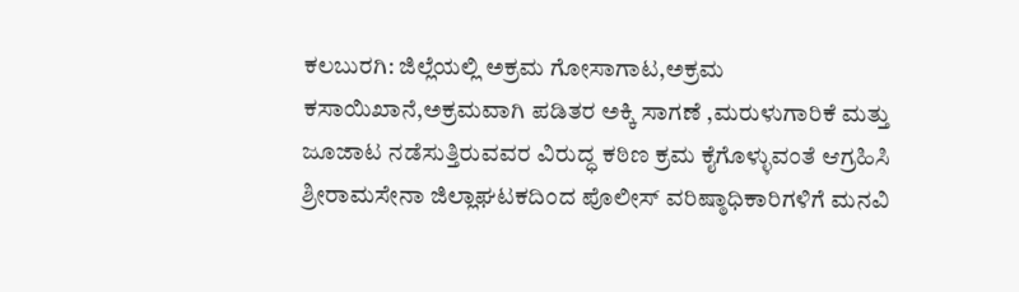ಕಲಬುರಗಿ: ಜಿಲ್ಲೆಯಲ್ಲಿ ಅಕ್ರಮ ಗೋಸಾಗಾಟ,ಅಕ್ರಮ ಕಸಾಯಿಖಾನೆ,ಅಕ್ರಮವಾಗಿ ಪಡಿತರ ಅಕ್ಕಿ ಸಾಗಣೆ ,ಮರುಳುಗಾರಿಕೆ ಮತ್ತು ಜೂಜಾಟ ನಡೆಸುತ್ತಿರುವವರ ವಿರುದ್ಧ ಕಠಿಣ ಕ್ರಮ ಕೈಗೊಳ್ಳುವಂತೆ ಆಗ್ರಹಿಸಿ ಶ್ರೀರಾಮಸೇನಾ ಜಿಲ್ಲಾಘಟಕದಿಂದ ಪೊಲೀಸ್ ವರಿಷ್ಠಾಧಿಕಾರಿಗಳಿಗೆ ಮನವಿ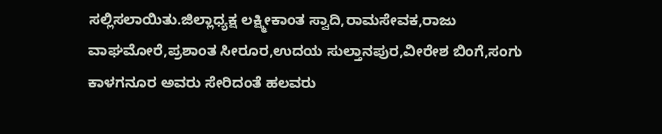ಸಲ್ಲಿಸಲಾಯಿತು.ಜಿಲ್ಲಾಧ್ಯಕ್ಷ ಲಕ್ಷ್ಮೀಕಾಂತ ಸ್ವಾದಿ,ರಾಮಸೇವಕ,ರಾಜು ವಾಘಮೋರೆ,ಪ್ರಶಾಂತ ಸೀರೂರ,ಉದಯ ಸುಲ್ತಾನಪುರ,ವೀರೇಶ ಬಿಂಗೆ,ಸಂಗು ಕಾಳಗನೂರ ಅವರು ಸೇರಿದಂತೆ ಹಲವರು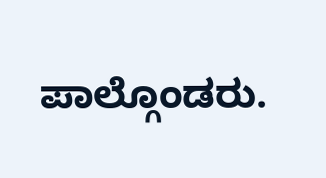ಪಾಲ್ಗೊಂಡರು.